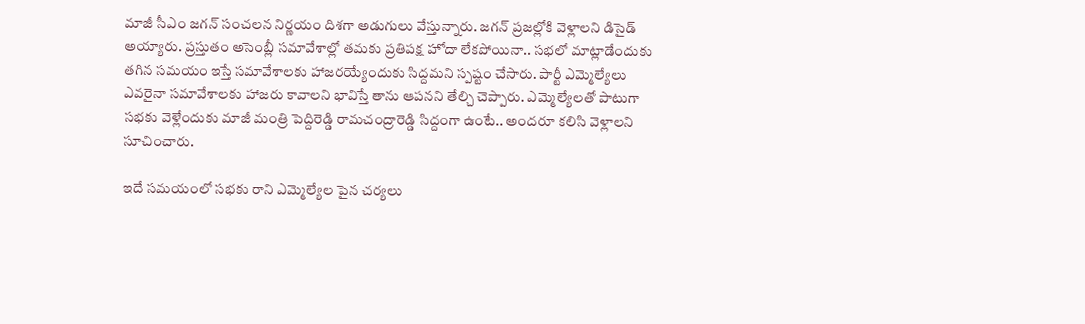మాజీ సీఎం జగన్ సంచలన నిర్ణయం దిశగా అడుగులు వేస్తున్నారు. జగన్ ప్రజల్లోకి వెళ్లాలని డిసైడ్ అయ్యారు. ప్రస్తుతం అసెంబ్లీ సమావేశాల్లో తమకు ప్రతిపక్ష హోదా లేకపోయినా.. సభలో మాట్లాడేందుకు తగిన సమయం ఇస్తే సమావేశాలకు హాజరయ్యేందుకు సిద్దమని స్పష్టం చేసారు. పార్టీ ఎమ్మెల్యేలు ఎవరైనా సమావేశాలకు హాజరు కావాలని భావిస్తే తాను ఆపనని తేల్చి చెప్పారు. ఎమ్మెల్యేలతో పాటుగా సభకు వెళ్లేందుకు మాజీ మంత్రి పెద్దిరెడ్డి రామచంద్రారెడ్డి సిద్దంగా ఉంటే.. అందరూ కలిసి వెళ్లాలని సూచించారు.

ఇదే సమయంలో సభకు రాని ఎమ్మెల్యేల పైన చర్యలు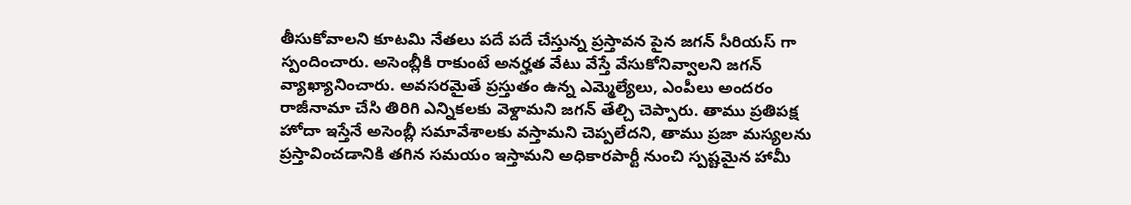తీసుకోవాలని కూటమి నేతలు పదే పదే చేస్తున్న ప్రస్తావన పైన జగన్ సీరియస్ గా స్పందించారు. అసెంబ్లీకి రాకుంటే అనర్హత వేటు వేస్తే వేసుకోనివ్వాలని జగన్ వ్యాఖ్యానించారు. అవసరమైతే ప్రస్తుతం ఉన్న ఎమ్మెల్యేలు, ఎంపీలు అందరం రాజీనామా చేసి తిరిగి ఎన్నికలకు వెళ్దామని జగన్ తేల్చి చెప్పారు. తాము ప్రతిపక్ష హోదా ఇస్తేనే అసెంబ్లీ సమావేశాలకు వస్తామని చెప్పలేదని, తాము ప్రజా మస్యలను ప్రస్తావించడానికి తగిన సమయం ఇస్తామని అధికారపార్టీ నుంచి స్పష్టమైన హామీ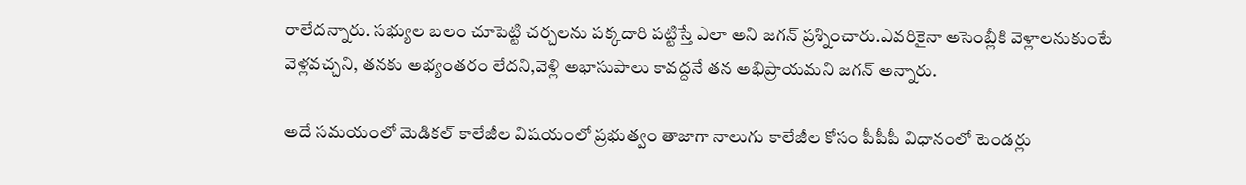రాలేదన్నారు. సభ్యుల బలం చూపెట్టి చర్చలను పక్కదారి పట్టిస్తే ఎలా అని జగన్ ప్రశ్నించారు.ఎవరికైనా అసెంబ్లీకి వెళ్లాలనుకుంటే వెళ్లవచ్చని, తనకు అభ్యంతరం లేదని,వెళ్లి అభాసుపాలు కావద్దనే తన అభిప్రాయమని జగన్ అన్నారు.

అదే సమయంలో మెడికల్ కాలేజీల విషయంలో ప్రభుత్వం తాజాగా నాలుగు కాలేజీల కోసం పీపీపీ విధానంలో టెండర్లు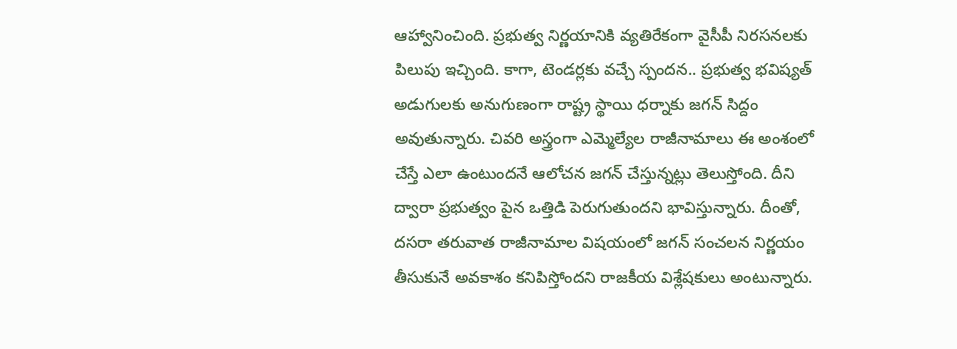ఆహ్వానించింది. ప్రభుత్వ నిర్ణయానికి వ్యతిరేకంగా వైసీపీ నిరసనలకు పిలుపు ఇచ్చింది. కాగా, టెండర్లకు వచ్చే స్పందన.. ప్రభుత్వ భవిష్యత్ అడుగులకు అనుగుణంగా రాష్ట్ర స్థాయి ధర్నాకు జగన్ సిద్దం అవుతున్నారు. చివరి అస్త్రంగా ఎమ్మెల్యేల రాజీనామాలు ఈ అంశంలో చేస్తే ఎలా ఉంటుందనే ఆలోచన జగన్ చేస్తున్నట్లు తెలుస్తోంది. దీని ద్వారా ప్రభుత్వం పైన ఒత్తిడి పెరుగుతుందని భావిస్తున్నారు. దీంతో, దసరా తరువాత రాజీనామాల విషయంలో జగన్ సంచలన నిర్ణయం తీసుకునే అవకాశం కనిపిస్తోందని రాజకీయ విశ్లేషకులు అంటున్నారు.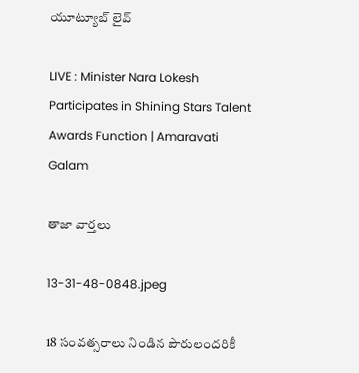యూట్యూబ్ లైవ్

LIVE : Minister Nara Lokesh Participates in Shining Stars Talent Awards Function | Amaravati Galam

తాజా వార్తలు

13-31-48-0848.jpeg

18 సంవత్సరాలు నిండిన పౌరులందరికీ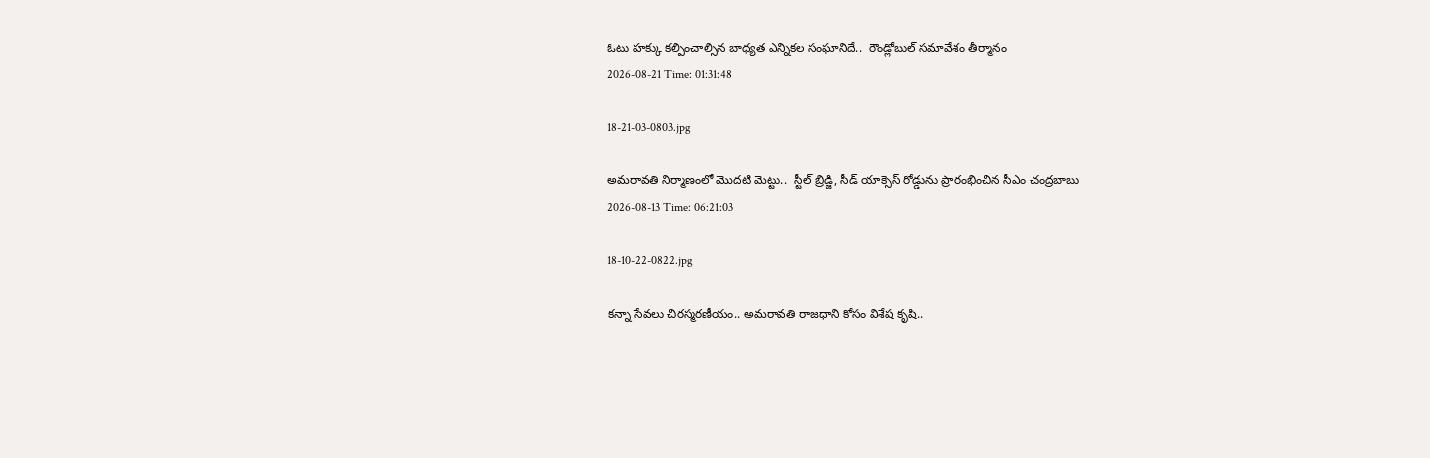ఓటు హక్కు కల్పించాల్సిన బాధ్యత ఎన్నికల సంఘానిదే..  రౌండ్లోబుల్ సమావేశం తీర్మానం
2026-08-21 Time: 01:31:48

18-21-03-0803.jpg

అమరావతి నిర్మాణంలో మొదటి మెట్టు..  స్టీల్ బ్రిడ్జి, సీడ్ యాక్సెస్ రోడ్డును ప్రారంభించిన సీఎం చంద్రబాబు
2026-08-13 Time: 06:21:03

18-10-22-0822.jpg

కన్నా సేవలు చిరస్మరణీయం.. అమరావతి రాజధాని కోసం విశేష కృషి..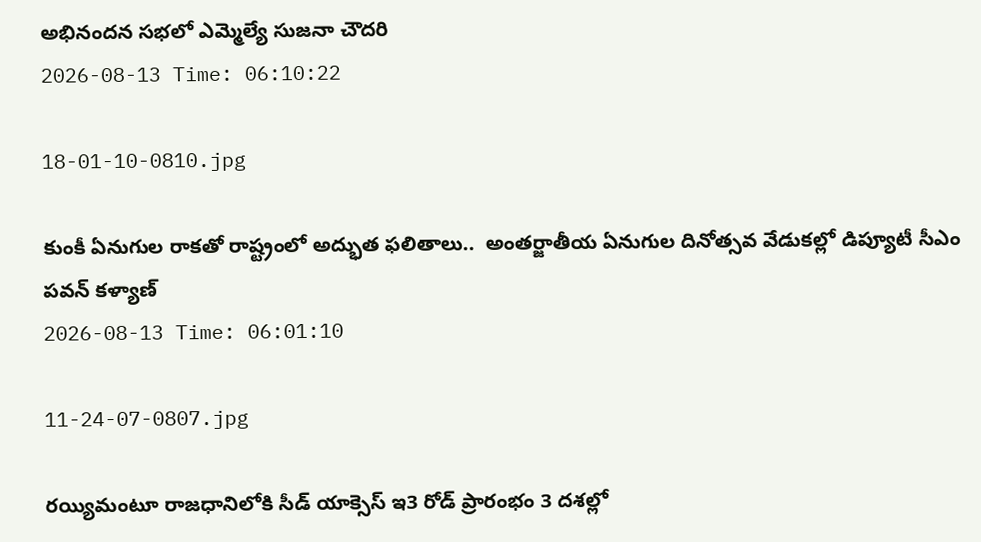అభినందన సభలో ఎమ్మెల్యే సుజనా చౌదరి
2026-08-13 Time: 06:10:22

18-01-10-0810.jpg

కుంకీ ఏనుగుల రాకతో రాష్ట్రంలో అద్భుత ఫలితాలు..  అంతర్జాతీయ ఏనుగుల దినోత్సవ వేడుకల్లో డిప్యూటీ సీఎం పవన్ కళ్యాణ్
2026-08-13 Time: 06:01:10

11-24-07-0807.jpg

రయ్యిమంటూ రాజధానిలోకి సీడ్‌ యాక్సెస్‌ ఇ3 రోడ్‌ ప్రారంభం 3 దశల్లో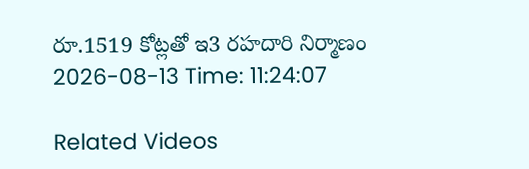రూ.1519 కోట్లతో ఇ3 రహదారి నిర్మాణం
2026-08-13 Time: 11:24:07

Related Videos